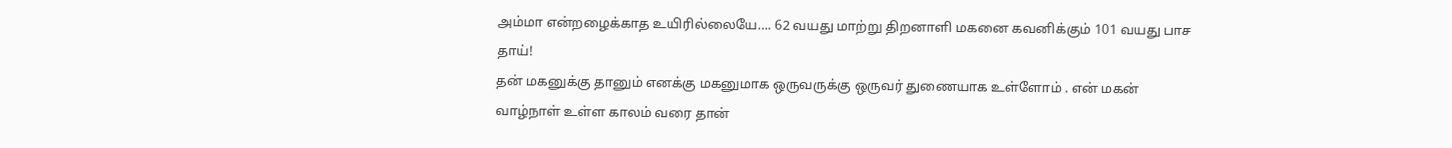அம்மா என்றழைக்காத உயிரில்லையே…. 62 வயது மாற்று திறனாளி மகனை கவனிக்கும் 101 வயது பாச தாய்!
தன் மகனுக்கு தானும் எனக்கு மகனுமாக ஒருவருக்கு ஒருவர் துணையாக உள்ளோம் . என் மகன் வாழ்நாள் உள்ள காலம் வரை தான்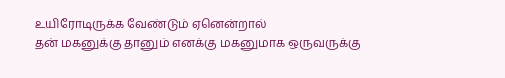உயிரோடிருக்க வேண்டும் ஏனென்றால்
தன் மகனுக்கு தானும் எனக்கு மகனுமாக ஒருவருக்கு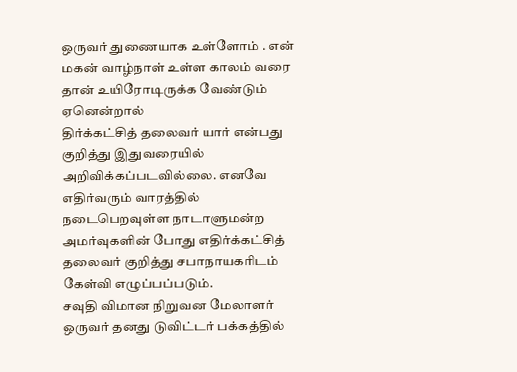ஒருவர் துணையாக உள்ளோம் . என் மகன் வாழ்நாள் உள்ள காலம் வரை தான் உயிரோடிருக்க வேண்டும் ஏனென்றால்
திர்க்கட்சித் தலைவர் யார் என்பது குறித்து இதுவரையில் அறிவிக்கப்படவில்லை. எனவே எதிர்வரும் வாரத்தில் நடைபெறவுள்ள நாடாளுமன்ற அமர்வுகளின் போது எதிர்க்கட்சித் தலைவர் குறித்து சபாநாயகரிடம் கேள்வி எழுப்பப்படும்.
சவுதி விமான நிறுவன மேலாளர் ஒருவர் தனது டுவிட்டர் பக்கத்தில்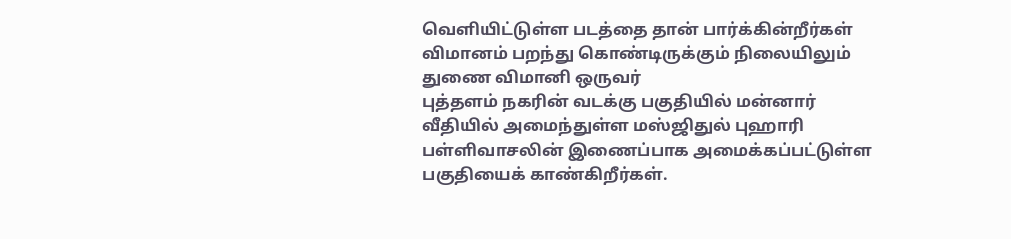வெளியிட்டுள்ள படத்தை தான் பார்க்கின்றீர்கள் விமானம் பறந்து கொண்டிருக்கும் நிலையிலும் துணை விமானி ஒருவர்
புத்தளம் நகரின் வடக்கு பகுதியில் மன்னார் வீதியில் அமைந்துள்ள மஸ்ஜிதுல் புஹாரி பள்ளிவாசலின் இணைப்பாக அமைக்கப்பட்டுள்ள பகுதியைக் காண்கிறீர்கள்.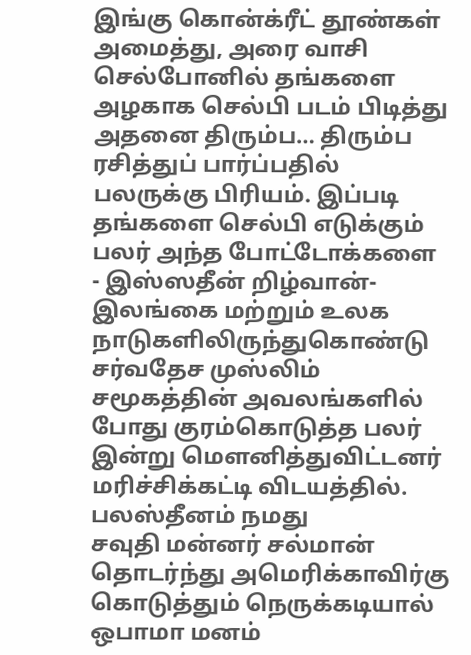இங்கு கொன்க்ரீட் தூண்கள் அமைத்து, அரை வாசி
செல்போனில் தங்களை அழகாக செல்பி படம் பிடித்து அதனை திரும்ப… திரும்ப ரசித்துப் பார்ப்பதில் பலருக்கு பிரியம். இப்படி தங்களை செல்பி எடுக்கும் பலர் அந்த போட்டோக்களை
- இஸ்ஸதீன் றிழ்வான்- இலங்கை மற்றும் உலக நாடுகளிலிருந்துகொண்டு சர்வதேச முஸ்லிம் சமூகத்தின் அவலங்களில் போது குரம்கொடுத்த பலர் இன்று மெளனித்துவிட்டனர் மரிச்சிக்கட்டி விடயத்தில். பலஸ்தீனம் நமது
சவுதி மன்னர் சல்மான் தொடர்ந்து அமெரிக்காவிர்கு கொடுத்தும் நெருக்கடியால் ஒபாமா மனம்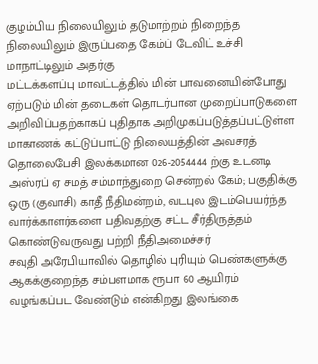குழம்பிய நிலையிலும் தடுமாற்றம் நிறைந்த நிலையிலும் இருப்பதை கேம்ப் டேவிட் உச்சி மாநாட்டிலும் அதர்கு
மட்டக்களப்பு மாவட்டத்தில் மின் பாவனையின்போது ஏற்படும் மின் தடைகள் தொடர்பான முறைப்பாடுகளை அறிவிப்பதற்காகப் புதிதாக அறிமுகப்படுத்தப்பட்டுள்ள மாகாணக் கட்டுப்பாட்டு நிலையத்தின் அவசரத் தொலைபேசி இலக்கமான 026-2054444 ற்கு உடனடி
அஸ்ரப் ஏ சமத் சம்மாந்துறை சென்றல் கேம்; பகுதிக்கு ஒரு (குவாசி) காதீ நீதிமன்றம், வடபுல இடம்பெயர்ந்த வார்க்காளர்களை பதிவதற்கு சட்ட சீர்திருத்தம் கொண்டுவருவது பற்றி நீதிஅமைச்சர்
சவுதி அரேபியாவில் தொழில் புரியும் பெண்களுக்கு ஆகக்குறைந்த சம்பளமாக ரூபா 60 ஆயிரம் வழங்கப்பட வேண்டும் என்கிறது இலங்கை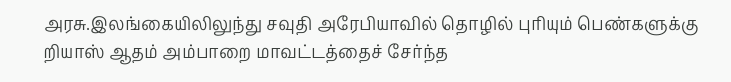அரசு.இலங்கையிலிலுந்து சவுதி அரேபியாவில் தொழில் புரியும் பெண்களுக்கு
றியாஸ் ஆதம் அம்பாறை மாவட்டத்தைச் சேர்ந்த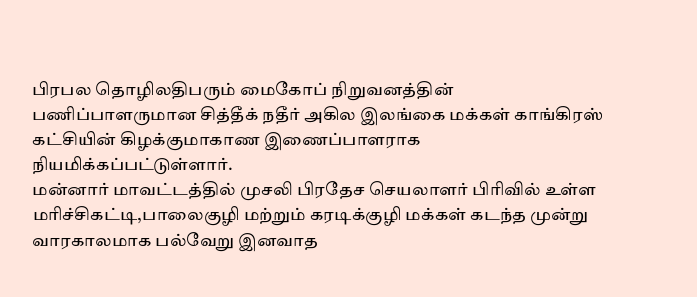பிரபல தொழிலதிபரும் மைகோப் நிறுவனத்தின் பணிப்பாளருமான சித்தீக் நதீர் அகில இலங்கை மக்கள் காங்கிரஸ் கட்சியின் கிழக்குமாகாண இணைப்பாளராக நியமிக்கப்பட்டுள்ளார்.
மன்னார் மாவட்டத்தில் முசலி பிரதேச செயலாளர் பிரிவில் உள்ள மரிச்சிகட்டி,பாலைகுழி மற்றும் கரடிக்குழி மக்கள் கடந்த முன்று வாரகாலமாக பல்வேறு இனவாத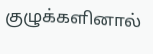குழுக்களினால்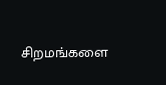சிறமங்களை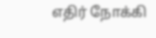எதிர் நோக்கி